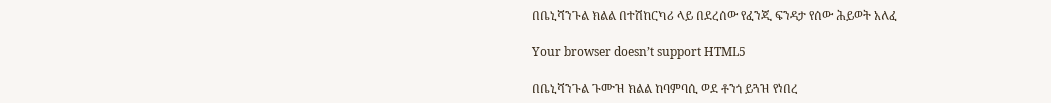በቤኒሻንጉል ክልል በተሽከርካሪ ላይ በደረሰው የፈንጂ ፍንዳታ የሰው ሕይወት አለፈ

Your browser doesn’t support HTML5

በቤኒሻንጉል ጉሙዝ ክልል ከባምባሲ ወደ ቶንጎ ይጓዝ የነበረ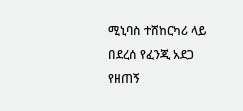ሚኒባስ ተሸከርካሪ ላይ በደረሰ የፈንጂ አደጋ የዘጠኝ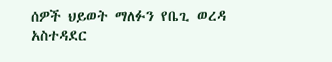ሰዎች ህይወት ማለፉን የቤጊ ወረዳ አስተዳደር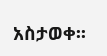አስታወቀ፡፡